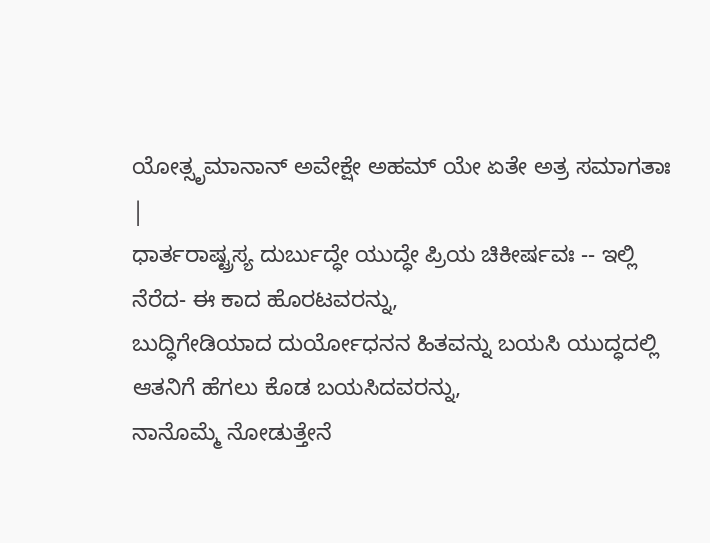ಯೋತ್ಸೃಮಾನಾನ್ ಅವೇಕ್ಷೇ ಅಹಮ್ ಯೇ ಏತೇ ಅತ್ರ ಸಮಾಗತಾಃ |
ಧಾರ್ತರಾಷ್ಟ್ರಸ್ಯ ದುರ್ಬುದ್ಧೇ ಯುದ್ಧೇ ಪ್ರಿಯ ಚಿಕೀರ್ಷವಃ -- ಇಲ್ಲಿ ನೆರೆದ- ಈ ಕಾದ ಹೊರಟವರನ್ನು,
ಬುದ್ಧಿಗೇಡಿಯಾದ ದುರ್ಯೋಧನನ ಹಿತವನ್ನು ಬಯಸಿ ಯುದ್ಧದಲ್ಲಿ ಆತನಿಗೆ ಹೆಗಲು ಕೊಡ ಬಯಸಿದವರನ್ನು,
ನಾನೊಮ್ಮೆ ನೋಡುತ್ತೇನೆ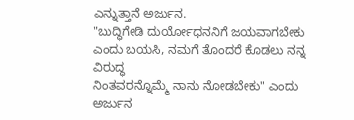ಎನ್ನುತ್ತಾನೆ ಅರ್ಜುನ.
"ಬುದ್ಧಿಗೇಡಿ ದುರ್ಯೋಧನನಿಗೆ ಜಯವಾಗಬೇಕು ಎಂದು ಬಯಸಿ, ನಮಗೆ ತೊಂದರೆ ಕೊಡಲು ನನ್ನ ವಿರುದ್ಧ
ನಿಂತವರನ್ನೊಮ್ಮೆ ನಾನು ನೋಡಬೇಕು" ಎಂದು ಅರ್ಜುನ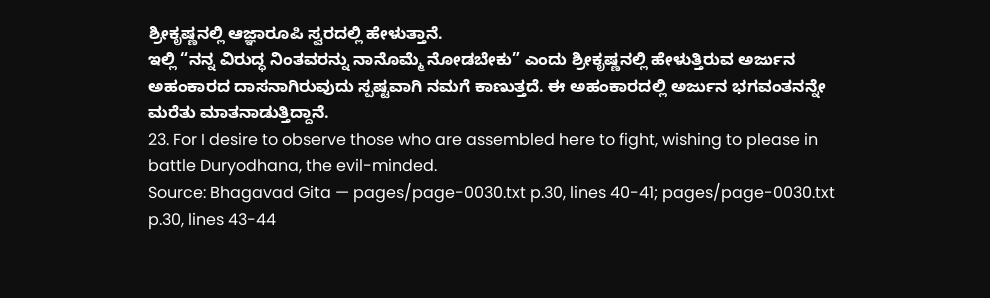ಶ್ರೀಕೃಷ್ಣನಲ್ಲಿ ಆಜ್ಞಾರೂಪಿ ಸ್ವರದಲ್ಲಿ ಹೇಳುತ್ತಾನೆ.
ಇಲ್ಲಿ “ನನ್ನ ವಿರುದ್ಧ ನಿಂತವರನ್ನು ನಾನೊಮ್ಮೆ ನೋಡಬೇಕು” ಎಂದು ಶ್ರೀಕೃಷ್ಣನಲ್ಲಿ ಹೇಳುತ್ತಿರುವ ಅರ್ಜುನ
ಅಹಂಕಾರದ ದಾಸನಾಗಿರುವುದು ಸ್ಪಷ್ಟವಾಗಿ ನಮಗೆ ಕಾಣುತ್ತದೆ. ಈ ಅಹಂಕಾರದಲ್ಲಿ ಅರ್ಜುನ ಭಗವಂತನನ್ನೇ
ಮರೆತು ಮಾತನಾಡುತ್ತಿದ್ದಾನೆ.
23. For I desire to observe those who are assembled here to fight, wishing to please in battle Duryodhana, the evil-minded.
Source: Bhagavad Gita — pages/page-0030.txt p.30, lines 40-41; pages/page-0030.txt p.30, lines 43-44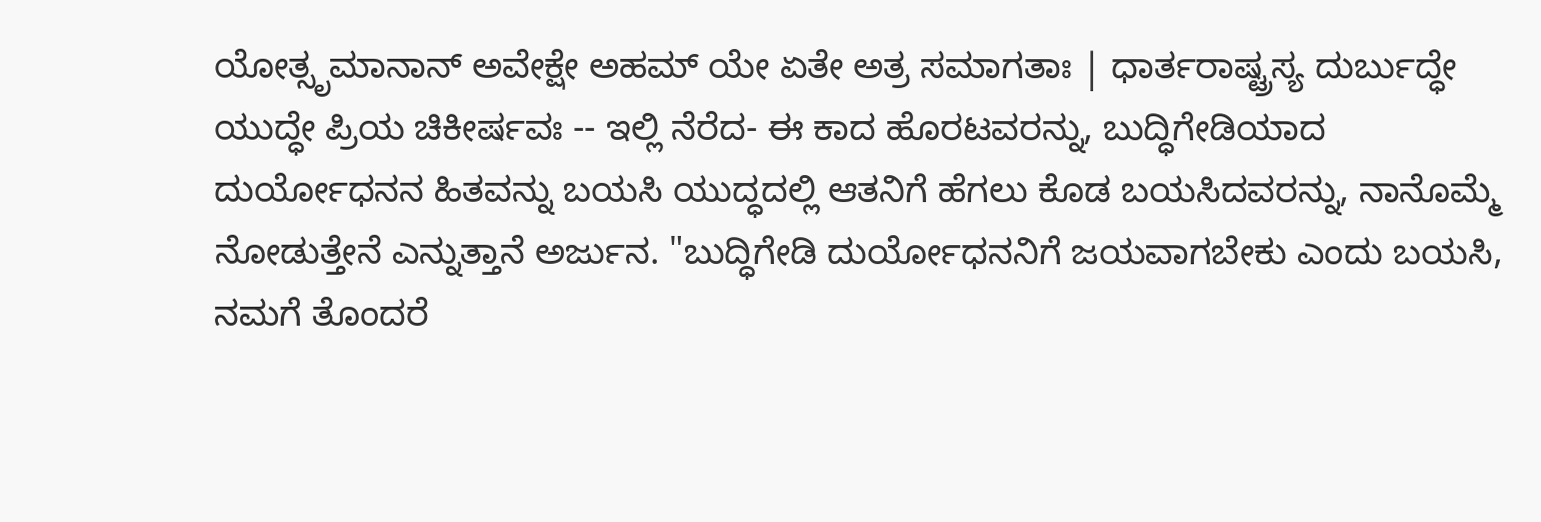ಯೋತ್ಸೃಮಾನಾನ್ ಅವೇಕ್ಷೇ ಅಹಮ್ ಯೇ ಏತೇ ಅತ್ರ ಸಮಾಗತಾಃ | ಧಾರ್ತರಾಷ್ಟ್ರಸ್ಯ ದುರ್ಬುದ್ಧೇ ಯುದ್ಧೇ ಪ್ರಿಯ ಚಿಕೀರ್ಷವಃ -- ಇಲ್ಲಿ ನೆರೆದ- ಈ ಕಾದ ಹೊರಟವರನ್ನು, ಬುದ್ಧಿಗೇಡಿಯಾದ ದುರ್ಯೋಧನನ ಹಿತವನ್ನು ಬಯಸಿ ಯುದ್ಧದಲ್ಲಿ ಆತನಿಗೆ ಹೆಗಲು ಕೊಡ ಬಯಸಿದವರನ್ನು, ನಾನೊಮ್ಮೆ ನೋಡುತ್ತೇನೆ ಎನ್ನುತ್ತಾನೆ ಅರ್ಜುನ. "ಬುದ್ಧಿಗೇಡಿ ದುರ್ಯೋಧನನಿಗೆ ಜಯವಾಗಬೇಕು ಎಂದು ಬಯಸಿ, ನಮಗೆ ತೊಂದರೆ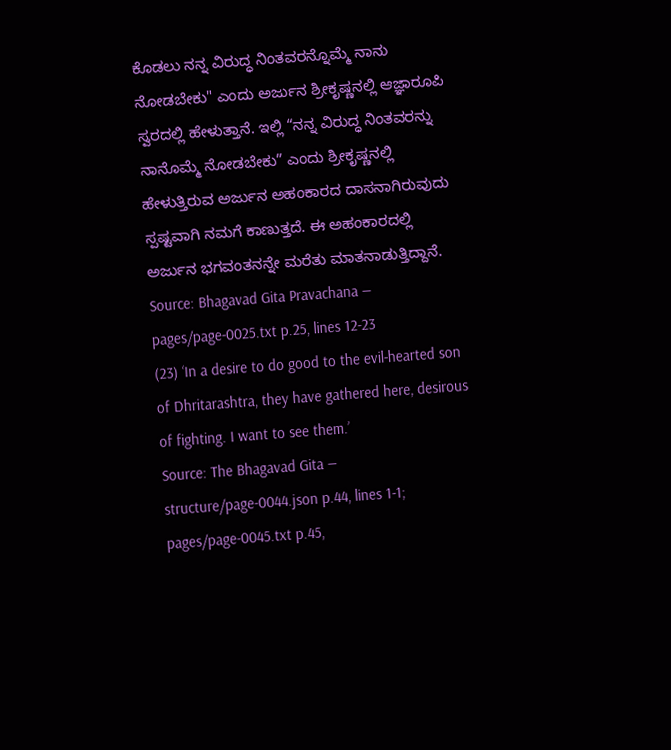ಕೊಡಲು ನನ್ನ ವಿರುದ್ಧ ನಿಂತವರನ್ನೊಮ್ಮೆ ನಾನು ನೋಡಬೇಕು" ಎಂದು ಅರ್ಜುನ ಶ್ರೀಕೃಷ್ಣನಲ್ಲಿ ಆಜ್ಞಾರೂಪಿ ಸ್ವರದಲ್ಲಿ ಹೇಳುತ್ತಾನೆ. ಇಲ್ಲಿ “ನನ್ನ ವಿರುದ್ಧ ನಿಂತವರನ್ನು ನಾನೊಮ್ಮೆ ನೋಡಬೇಕು” ಎಂದು ಶ್ರೀಕೃಷ್ಣನಲ್ಲಿ ಹೇಳುತ್ತಿರುವ ಅರ್ಜುನ ಅಹಂಕಾರದ ದಾಸನಾಗಿರುವುದು ಸ್ಪಷ್ಟವಾಗಿ ನಮಗೆ ಕಾಣುತ್ತದೆ. ಈ ಅಹಂಕಾರದಲ್ಲಿ ಅರ್ಜುನ ಭಗವಂತನನ್ನೇ ಮರೆತು ಮಾತನಾಡುತ್ತಿದ್ದಾನೆ.
Source: Bhagavad Gita Pravachana — pages/page-0025.txt p.25, lines 12-23
(23) ‘In a desire to do good to the evil-hearted son of Dhritarashtra, they have gathered here, desirous of fighting. I want to see them.’
Source: The Bhagavad Gita — structure/page-0044.json p.44, lines 1-1; pages/page-0045.txt p.45,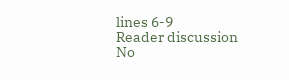lines 6-9
Reader discussion
No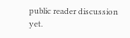public reader discussion yet.